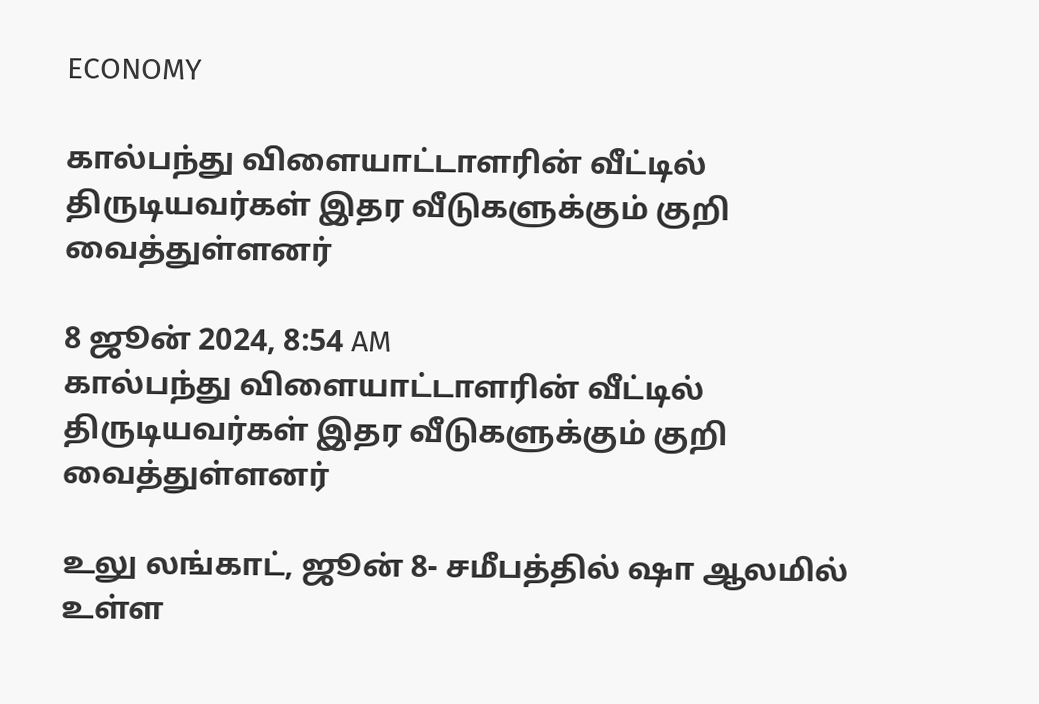ECONOMY

கால்பந்து விளையாட்டாளரின் வீட்டில் திருடியவர்கள் இதர வீடுகளுக்கும் குறி வைத்துள்ளனர்

8 ஜூன் 2024, 8:54 AM
கால்பந்து விளையாட்டாளரின் வீட்டில் திருடியவர்கள் இதர வீடுகளுக்கும் குறி வைத்துள்ளனர்

உலு லங்காட், ஜூன் 8- சமீபத்தில் ஷா ஆலமில் உள்ள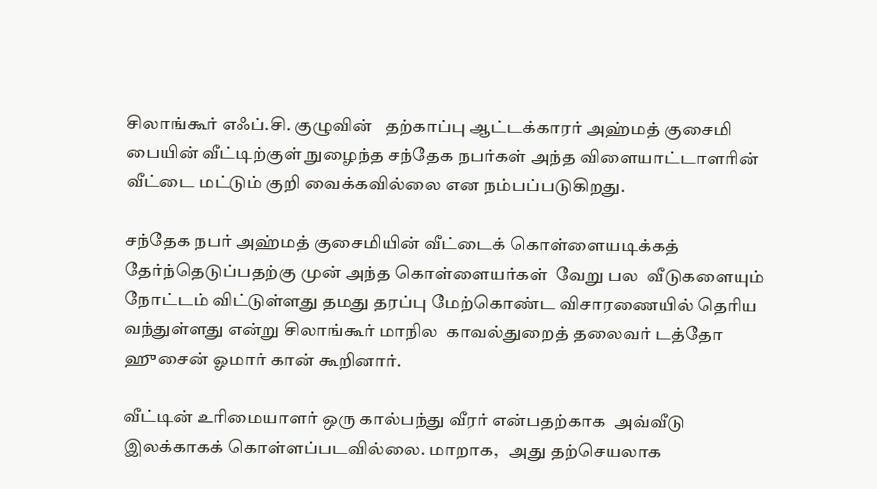சிலாங்கூர் எஃப்.சி. குழுவின்   தற்காப்பு ஆட்டக்காரர் அஹ்மத் குசைமி பையின் வீட்டிற்குள் நுழைந்த சந்தேக நபர்கள் அந்த விளையாட்டாளரின் வீட்டை மட்டும் குறி வைக்கவில்லை என நம்பப்படுகிறது.

சந்தேக நபர் அஹ்மத் குசைமியின் வீட்டைக் கொள்ளையடிக்கத் தேர்ந்தெடுப்பதற்கு முன் அந்த கொள்ளையர்கள்  வேறு பல  வீடுகளையும் நோட்டம் விட்டுள்ளது தமது தரப்பு மேற்கொண்ட விசாரணையில் தெரிய வந்துள்ளது என்று சிலாங்கூர் மாநில  காவல்துறைத் தலைவர் டத்தோ ஹுசைன் ஓமார் கான் கூறினார்.

வீட்டின் உரிமையாளர் ஒரு கால்பந்து வீரர் என்பதற்காக  அவ்வீடு இலக்காகக் கொள்ளப்படவில்லை. மாறாக,   அது தற்செயலாக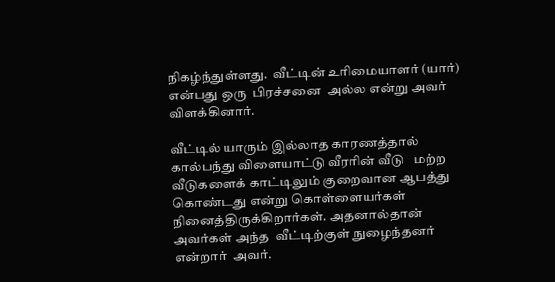நிகழ்ந்துள்ளது.  வீட்டின் உரிமையாளர் (யார்) என்பது ஒரு  பிரச்சனை  அல்ல என்று அவர் விளக்கினார்.

வீட்டில் யாரும் இல்லாத காரணத்தால்  கால்பந்து விளையாட்டு வீரரின் வீடு   மற்ற வீடுகளைக் காட்டிலும் குறைவான ஆபத்து கொண்டது என்று கொள்ளையர்கள்  நினைத்திருக்கிறார்கள். அதனால்தான் அவர்கள் அந்த  வீட்டிற்குள் நுழைந்தனர் என்றார்  அவர்.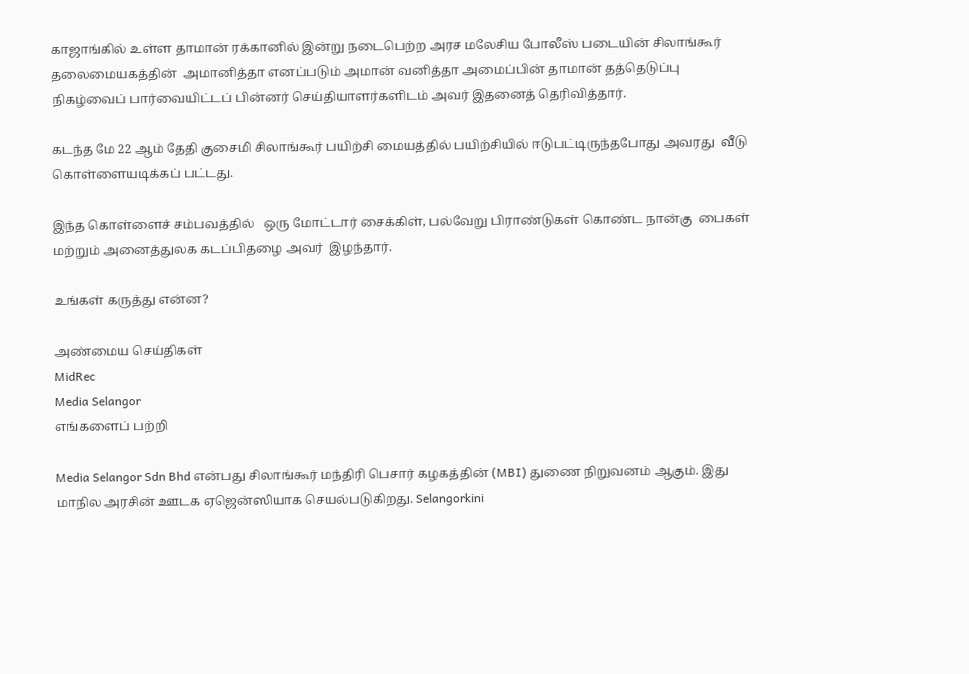காஜாங்கில் உள்ள தாமான் ரக்கானில் இன்று நடைபெற்ற அரச மலேசிய போலீஸ் படையின் சிலாங்கூர் தலைமையகத்தின்  அமானித்தா எனப்படும் அமான் வனித்தா அமைப்பின் தாமான் தத்தெடுப்பு நிகழ்வைப் பார்வையிட்டப் பின்னர் செய்தியாளர்களிடம் அவர் இதனைத் தெரிவித்தார்.

கடந்த மே 22 ஆம் தேதி குசைமி சிலாங்கூர் பயிற்சி மையத்தில் பயிற்சியில் ஈடுபட்டிருந்தபோது அவரது  வீடு கொள்ளையடிக்கப் பட்டது.

இந்த கொள்ளைச் சம்பவத்தில்   ஒரு மோட்டார் சைக்கிள், பல்வேறு பிராண்டுகள் கொண்ட நான்கு  பைகள் மற்றும் அனைத்துலக கடப்பிதழை அவர்  இழந்தார்.

உங்கள் கருத்து என்ன?

அண்மைய செய்திகள்
MidRec
Media Selangor
எங்களைப் பற்றி

Media Selangor Sdn Bhd என்பது சிலாங்கூர் மந்திரி பெசார் கழகத்தின் (MBI) துணை நிறுவனம் ஆகும். இது மாநில அரசின் ஊடக ஏஜென்ஸியாக செயல்படுகிறது. Selangorkini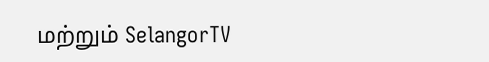மற்றும் SelangorTV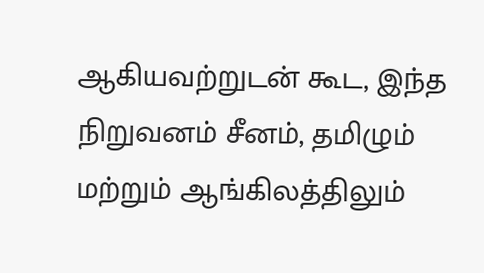ஆகியவற்றுடன் கூட, இந்த நிறுவனம் சீனம், தமிழும் மற்றும் ஆங்கிலத்திலும்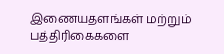இணையதளங்கள் மற்றும் பத்திரிகைகளை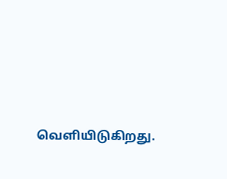வெளியிடுகிறது.